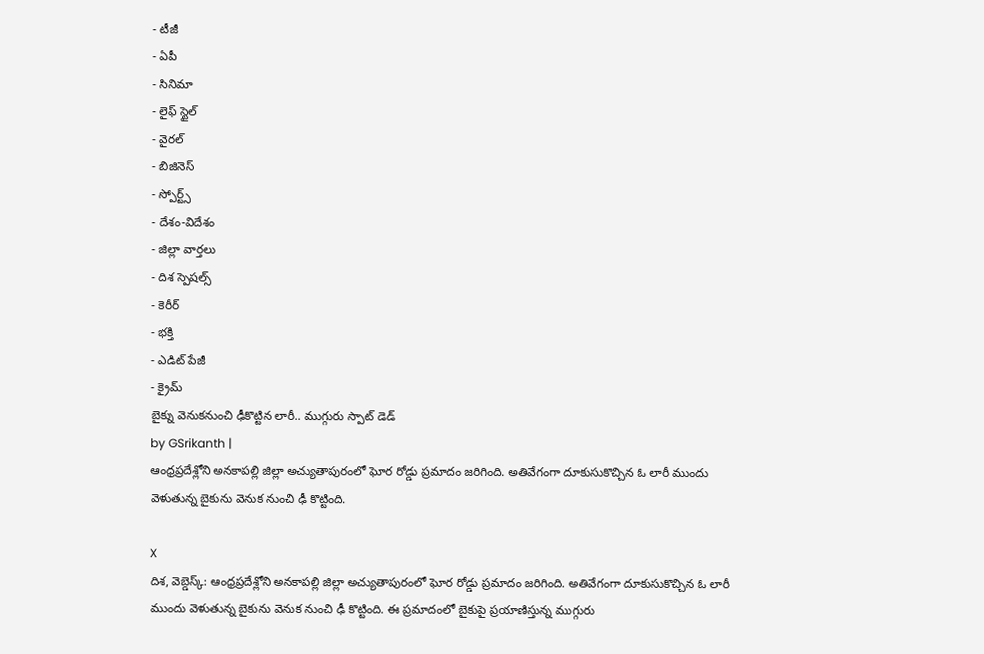- టీజీ
- ఏపీ
- సినిమా
- లైఫ్ స్టైల్
- వైరల్
- బిజినెస్
- స్పోర్ట్స్
- దేశం-విదేశం
- జిల్లా వార్తలు
- దిశ స్పెషల్స్
- కెరీర్
- భక్తి
- ఎడిట్ పేజీ
- క్రైమ్
బైక్ను వెనుకనుంచి ఢీకొట్టిన లారీ.. ముగ్గురు స్పాట్ డెడ్
by GSrikanth |
ఆంధ్రప్రదేశ్లోని అనకాపల్లి జిల్లా అచ్యుతాపురంలో ఘోర రోడ్డు ప్రమాదం జరిగింది. అతివేగంగా దూకుసుకొచ్చిన ఓ లారీ ముందు వెళుతున్న బైకును వెనుక నుంచి ఢీ కొట్టింది.

X
దిశ, వెబ్డెస్క్: ఆంధ్రప్రదేశ్లోని అనకాపల్లి జిల్లా అచ్యుతాపురంలో ఘోర రోడ్డు ప్రమాదం జరిగింది. అతివేగంగా దూకుసుకొచ్చిన ఓ లారీ ముందు వెళుతున్న బైకును వెనుక నుంచి ఢీ కొట్టింది. ఈ ప్రమాదంలో బైకుపై ప్రయాణిస్తున్న ముగ్గురు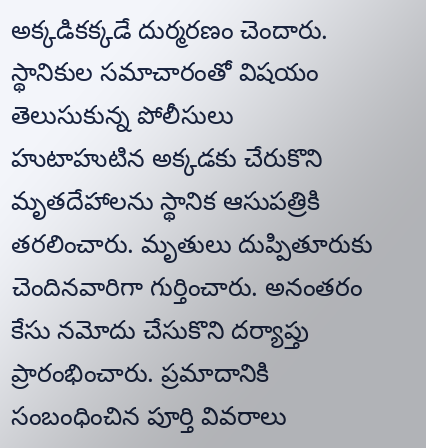అక్కడికక్కడే దుర్మరణం చెందారు. స్థానికుల సమాచారంతో విషయం తెలుసుకున్న పోలీసులు హుటాహుటిన అక్కడకు చేరుకొని మృతదేహాలను స్థానిక ఆసుపత్రికి తరలించారు. మృతులు దుప్పితూరుకు చెందినవారిగా గుర్తించారు. అనంతరం కేసు నమోదు చేసుకొని దర్యాప్తు ప్రారంభించారు. ప్రమాదానికి సంబంధించిన పూర్తి వివరాలు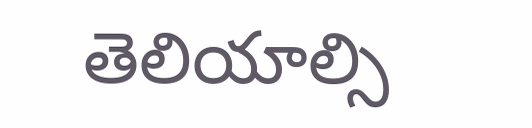తెలియాల్సి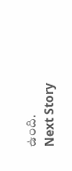ఉంది.
Next Story